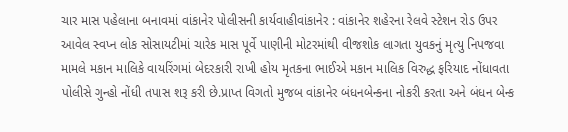ચાર માસ પહેલાના બનાવમાં વાંકાનેર પોલીસની કાર્યવાહીવાંકાનેર : વાંકાનેર શહેરના રેલવે સ્ટેશન રોડ ઉપર આવેલ સ્વપ્ન લોક સોસાયટીમાં ચારેક માસ પૂર્વે પાણીની મોટરમાંથી વીજશોક લાગતા યુવકનું મૃત્યુ નિપજવા મામલે મકાન માલિકે વાયરિંગમાં બેદરકારી રાખી હોય મૃતકના ભાઈએ મકાન માલિક વિરુદ્ધ ફરિયાદ નોંધાવતા પોલીસે ગુન્હો નોંધી તપાસ શરૂ કરી છે.પ્રાપ્ત વિગતો મુજબ વાંકાનેર બંધનબેન્કના નોકરી કરતા અને બંધન બેન્ક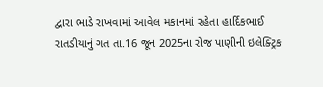દ્વારા ભાડે રાખવામાં આવેલ મકાનમાં રહેતા હાર્દિકભાઈ રાતડીયાનું ગત તા.16 જૂન 2025ના રોજ પાણીની ઇલેક્ટ્રિક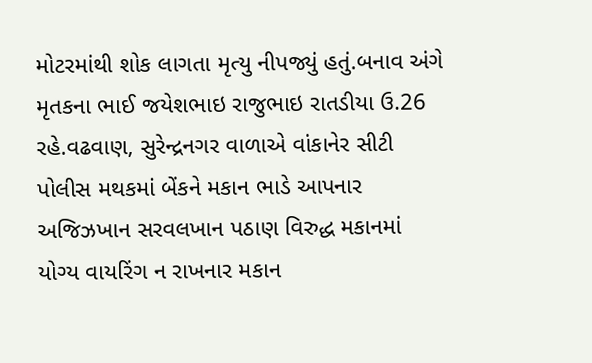મોટરમાંથી શોક લાગતા મૃત્યુ નીપજ્યું હતું.બનાવ અંગે મૃતકના ભાઈ જયેશભાઇ રાજુભાઇ રાતડીયા ઉ.26 રહે.વઢવાણ, સુરેન્દ્રનગર વાળાએ વાંકાનેર સીટી પોલીસ મથકમાં બેંકને મકાન ભાડે આપનાર અજિઝખાન સરવલખાન પઠાણ વિરુદ્ધ મકાનમાં યોગ્ય વાયરિંગ ન રાખનાર મકાન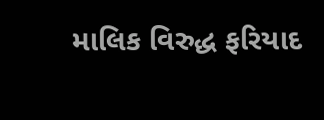માલિક વિરુદ્ધ ફરિયાદ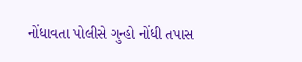નોંધાવતા પોલીસે ગુન્હો નોંધી તપાસ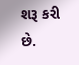શરૂ કરી છે.